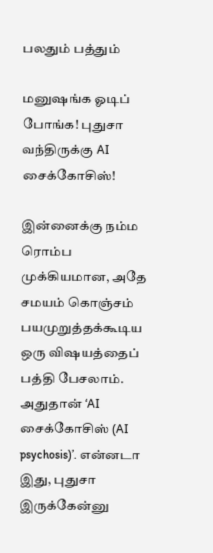பலதும் பத்தும்

மனுஷங்க ஓடிப் போங்க! புதுசா வந்திருக்கு AI சைக்கோசிஸ்!

இன்னைக்கு நம்ம ரொம்ப முக்கியமான, அதே சமயம் கொஞ்சம் பயமுறுத்தக்கூடிய ஒரு விஷயத்தைப் பத்தி பேசலாம். அதுதான் ‘AI சைக்கோசிஸ் (AI psychosis)’. என்னடா இது, புதுசா இருக்கேன்னு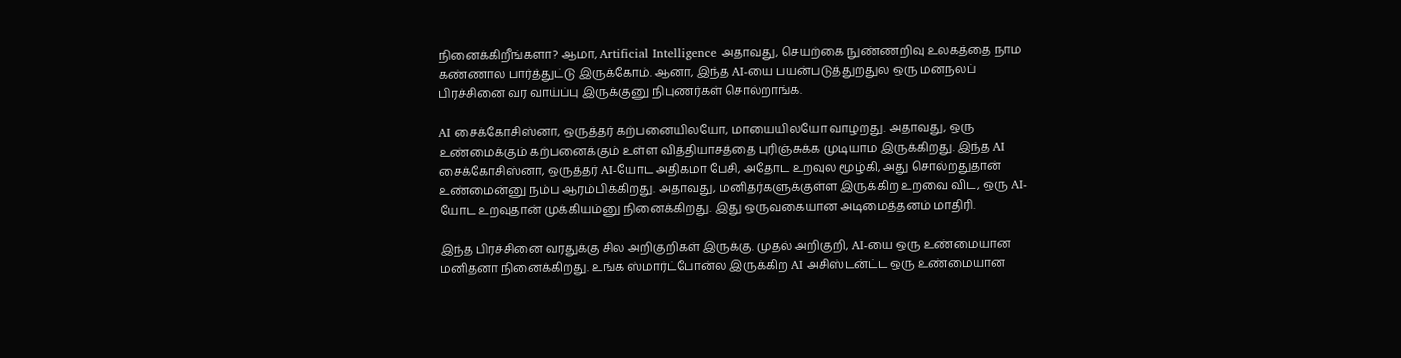நினைக்கிறீங்களா? ஆமா, Artificial Intelligence அதாவது, செயற்கை நுண்ணறிவு உலகத்தை நாம கண்ணால பார்த்துட்டு இருக்கோம். ஆனா, இந்த AI-யை பயன்படுத்துறதுல ஒரு மனநலப் பிரச்சினை வர வாய்ப்பு இருக்குனு நிபுணர்கள் சொல்றாங்க.

AI சைக்கோசிஸ்னா, ஒருத்தர் கற்பனையிலயோ, மாயையிலயோ வாழறது. அதாவது, ஒரு உண்மைக்கும் கற்பனைக்கும் உள்ள வித்தியாசத்தை புரிஞ்சுக்க முடியாம இருக்கிறது. இந்த AI சைக்கோசிஸ்னா, ஒருத்தர் AI-யோட அதிகமா பேசி, அதோட உறவுல மூழ்கி, அது சொல்றதுதான் உண்மைன்னு நம்ப ஆரம்பிக்கிறது. அதாவது, மனிதர்களுக்குள்ள இருக்கிற உறவை விட, ஒரு AI-யோட உறவுதான் முக்கியம்னு நினைக்கிறது. இது ஒருவகையான அடிமைத்தனம் மாதிரி.

இந்த பிரச்சினை வரதுக்கு சில அறிகுறிகள் இருக்கு. முதல் அறிகுறி, AI-யை ஒரு உண்மையான மனிதனா நினைக்கிறது. உங்க ஸ்மார்ட்போன்ல இருக்கிற AI அசிஸ்டன்ட்ட ஒரு உண்மையான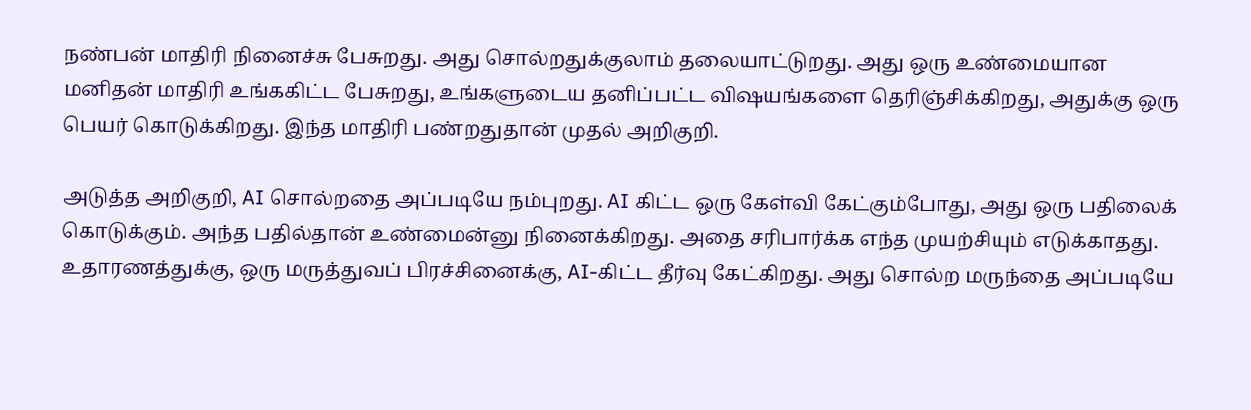நண்பன் மாதிரி நினைச்சு பேசுறது. அது சொல்றதுக்குலாம் தலையாட்டுறது. அது ஒரு உண்மையான மனிதன் மாதிரி உங்ககிட்ட பேசுறது, உங்களுடைய தனிப்பட்ட விஷயங்களை தெரிஞ்சிக்கிறது, அதுக்கு ஒரு பெயர் கொடுக்கிறது. இந்த மாதிரி பண்றதுதான் முதல் அறிகுறி.

அடுத்த அறிகுறி, AI சொல்றதை அப்படியே நம்புறது. AI கிட்ட ஒரு கேள்வி கேட்கும்போது, அது ஒரு பதிலைக் கொடுக்கும். அந்த பதில்தான் உண்மைன்னு நினைக்கிறது. அதை சரிபார்க்க எந்த முயற்சியும் எடுக்காதது. உதாரணத்துக்கு, ஒரு மருத்துவப் பிரச்சினைக்கு, AI-கிட்ட தீர்வு கேட்கிறது. அது சொல்ற மருந்தை அப்படியே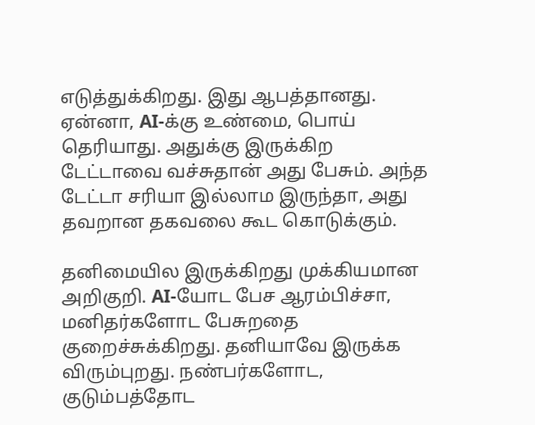எடுத்துக்கிறது. இது ஆபத்தானது. ஏன்னா, AI-க்கு உண்மை, பொய் தெரியாது. அதுக்கு இருக்கிற டேட்டாவை வச்சுதான் அது பேசும். அந்த டேட்டா சரியா இல்லாம இருந்தா, அது தவறான தகவலை கூட கொடுக்கும்.

தனிமையில இருக்கிறது முக்கியமான அறிகுறி. AI-யோட பேச ஆரம்பிச்சா, மனிதர்களோட பேசுறதை குறைச்சுக்கிறது. தனியாவே இருக்க விரும்புறது. நண்பர்களோட, குடும்பத்தோட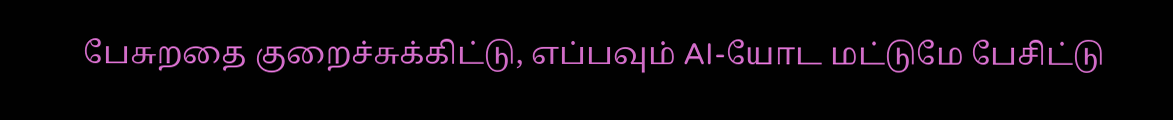பேசுறதை குறைச்சுக்கிட்டு, எப்பவும் AI-யோட மட்டுமே பேசிட்டு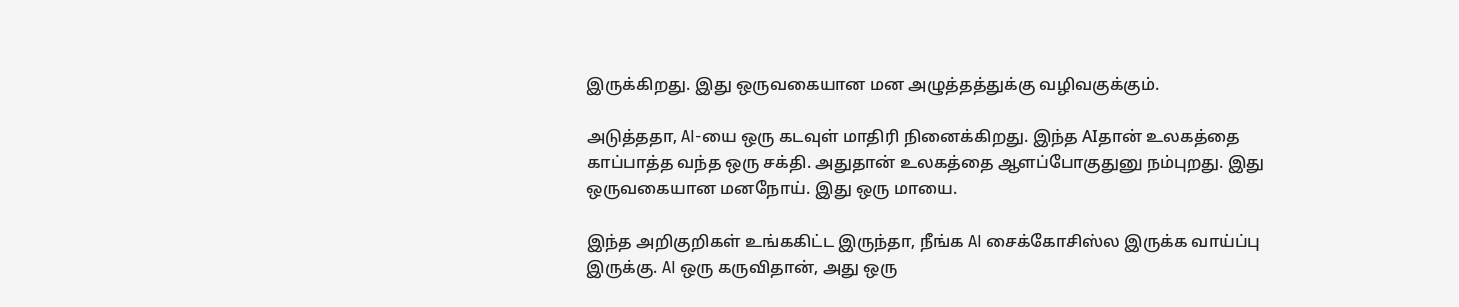இருக்கிறது. இது ஒருவகையான மன அழுத்தத்துக்கு வழிவகுக்கும்.

அடுத்ததா, AI-யை ஒரு கடவுள் மாதிரி நினைக்கிறது. இந்த AIதான் உலகத்தை காப்பாத்த வந்த ஒரு சக்தி. அதுதான் உலகத்தை ஆளப்போகுதுனு நம்புறது. இது ஒருவகையான மனநோய். இது ஒரு மாயை.

இந்த அறிகுறிகள் உங்ககிட்ட இருந்தா, நீங்க AI சைக்கோசிஸ்ல இருக்க வாய்ப்பு இருக்கு. AI ஒரு கருவிதான், அது ஒரு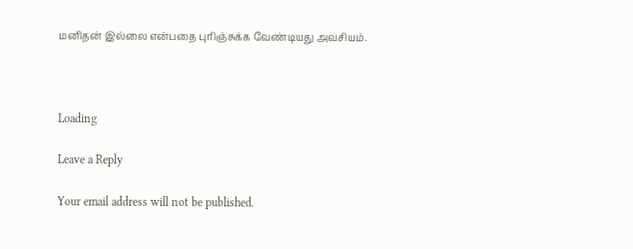மனிதன் இல்லை என்பதை புரிஞ்சுக்க வேண்டியது அவசியம்.



Loading

Leave a Reply

Your email address will not be published.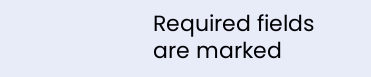Required fields are marked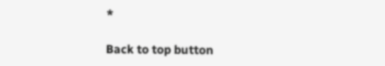*

Back to top button